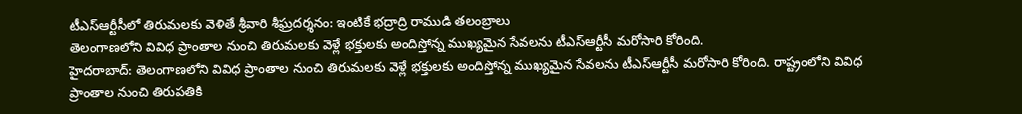టీఎస్ఆర్టీసీలో తిరుమలకు వెళితే శ్రీవారి శీఘ్రదర్శనం: ఇంటికే భద్రాద్రి రాముడి తలంబ్రాలు
తెలంగాణలోని వివిధ ప్రాంతాల నుంచి తిరుమలకు వెళ్లే భక్తులకు అందిస్తోన్న ముఖ్యమైన సేవలను టీఎస్ఆర్టీసీ మరోసారి కోరింది.
హైదరాబాద్: తెలంగాణలోని వివిధ ప్రాంతాల నుంచి తిరుమలకు వెళ్లే భక్తులకు అందిస్తోన్న ముఖ్యమైన సేవలను టీఎస్ఆర్టీసీ మరోసారి కోరింది. రాష్ట్రంలోని వివిధ ప్రాంతాల నుంచి తిరుపతికి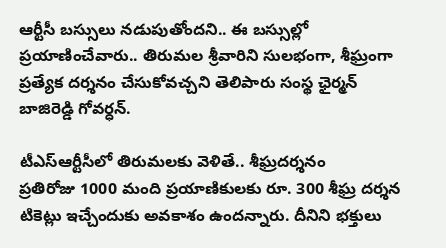ఆర్టీసీ బస్సులు నడుపుతోందని.. ఈ బస్సుల్లో ప్రయాణించేవారు.. తిరుమల శ్రీవారిని సులభంగా, శీఘ్రంగా ప్రత్యేక దర్శనం చేసుకోవచ్చని తెలిపారు సంస్థ ఛైర్మన్ బాజిరెడ్డి గోవర్ధన్.

టీఎస్ఆర్టీసీలో తిరుమలకు వెళితే.. శీఘ్రదర్శనం
ప్రతిరోజు 1000 మంది ప్రయాణికులకు రూ. 300 శీఘ్ర దర్శన టికెట్లు ఇచ్చేందుకు అవకాశం ఉందన్నారు. దీనిని భక్తులు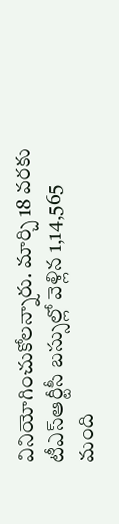వినియోగించుకోలన్నారు. మార్చి 18 వరకు టీఎస్ఆర్టీసీ బస్సుల్లో వెళ్లిన 1,14,565 మంది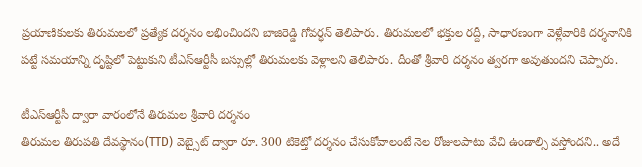ప్రయాణికులకు తిరుమలలో ప్రత్యేక దర్శనం లభించిందని బాజిరెడ్డి గోవర్ధన్ తెలిపారు. తిరుమలలో భక్తుల రద్దీ, సాధారణంగా వెళ్లేవారికి దర్శనానికి పట్టే సమయాన్ని దృష్టిలో పెట్టుకుని టీఎస్ఆర్టీసీ బస్సుల్లో తిరుమలకు వెళ్లాలని తెలిపారు. దీంతో శ్రీవారి దర్శనం త్వరగా అవుతుందని చెప్పారు.

టీఎస్ఆర్టీసీ ద్వారా వారంలోనే తిరుమల శ్రీవారి దర్శనం
తిరుమల తిరుపతి దేవస్థానం(TTD) వెబ్సైట్ ద్వారా రూ. 300 టికెట్తో దర్శనం చేసుకోవాలంటే నెల రోజులపాటు వేచి ఉండాల్సి వస్తోందని.. అదే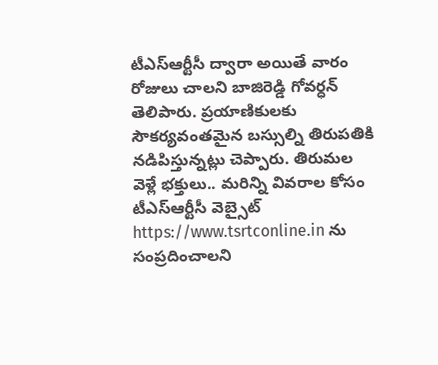టీఎస్ఆర్టీసీ ద్వారా అయితే వారం రోజులు చాలని బాజిరెడ్డి గోవర్ధన్ తెలిపారు. ప్రయాణికులకు సౌకర్యవంతమైన బస్సుల్ని తిరుపతికి నడిపిస్తున్నట్లు చెప్పారు. తిరుమల వెళ్లే భక్తులు.. మరిన్ని వివరాల కోసం టీఎస్ఆర్టీసీ వెబ్సైట్ https://www.tsrtconline.in ను సంప్రదించాలని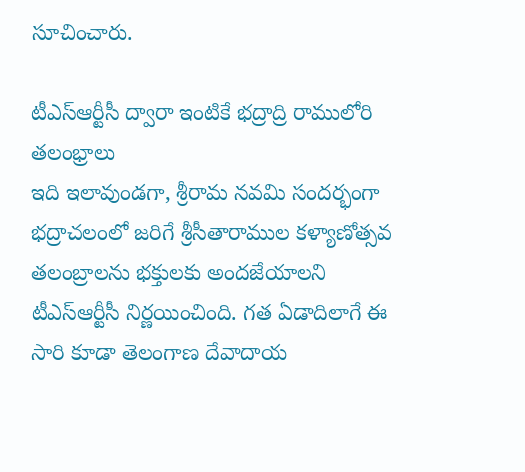సూచించారు.

టీఎస్ఆర్టీసీ ద్వారా ఇంటికే భద్రాద్రి రాములోరి తలంభ్రాలు
ఇది ఇలావుండగా, శ్రీరామ నవమి సందర్భంగా భద్రాచలంలో జరిగే శ్రీసీతారాముల కళ్యాణోత్సవ తలంబ్రాలను భక్తులకు అందజేయాలని టీఎస్ఆర్టీసీ నిర్ణయించింది. గత ఏడాదిలాగే ఈ సారి కూడా తెలంగాణ దేవాదాయ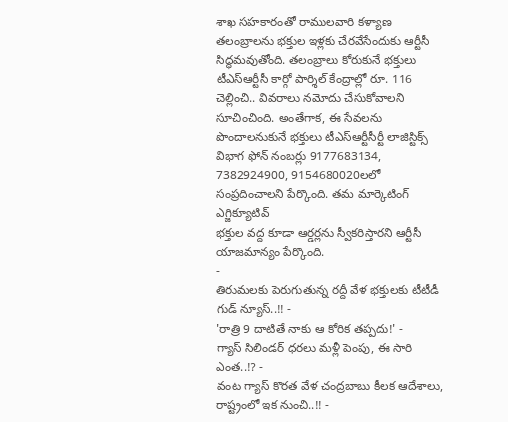శాఖ సహకారంతో రాములవారి కళ్యాణ తలంబ్రాలను భక్తుల ఇళ్లకు చేరవేసేందుకు ఆర్టీసీ సిద్ధమవుతోంది. తలంబ్రాలు కోరుకునే భక్తులు టీఎస్ఆర్టీసీ కార్గో పార్శిల్ కేంద్రాల్లో రూ. 116 చెల్లించి.. వివరాలు నమోదు చేసుకోవాలని సూచించింది. అంతేగాక, ఈ సేవలను పొందాలనుకునే భక్తులు టీఎస్ఆర్టీసీర్టీ లాజిస్టిక్స్ విభాగ ఫోన్ నంబర్లు 9177683134, 7382924900, 9154680020లలో సంప్రదించాలని పేర్కొంది. తమ మార్కెటింగ్ ఎగ్జిక్యూటివ్
భక్తుల వద్ద కూడా ఆర్డర్లను స్వీకరిస్తారని ఆర్టీసీ యాజమాన్యం పేర్కొంది.
-
తిరుమలకు పెరుగుతున్న రద్దీ వేళ భక్తులకు టీటీడీ గుడ్ న్యూస్..!! -
'రాత్రి 9 దాటితే నాకు ఆ కోరిక తప్పదు!' -
గ్యాస్ సిలిండర్ ధరలు మళ్లీ పెంపు, ఈ సారి ఎంత..!? -
వంట గ్యాస్ కొరత వేళ చంద్రబాబు కీలక ఆదేశాలు, రాష్ట్రంలో ఇక నుంచి..!! -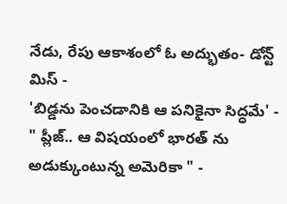నేడు, రేపు ఆకాశంలో ఓ అద్భుతం- డోన్ట్ మిస్ -
'బిడ్డను పెంచడానికి ఆ పనికైనా సిద్ధమే' -
" ప్లీజ్.. ఆ విషయంలో భారత్ ను అడుక్కుంటున్న అమెరికా " -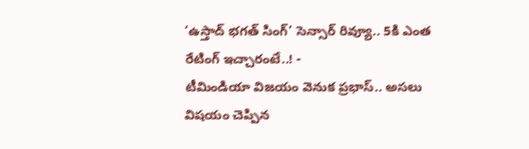‘ఉస్తాద్ భగత్ సింగ్’ సెన్సార్ రివ్యూ.. 5కి ఎంత రేటింగ్ ఇచ్చారంటే..! -
టీమిండియా విజయం వెనుక ప్రభాస్.. అసలు విషయం చెప్పిన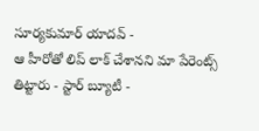సూర్యకుమార్ యాదవ్ -
ఆ హీరోతో లిప్ లాక్ చేశానని మా పేరెంట్స్ తిట్టారు - స్టార్ బ్యూటీ -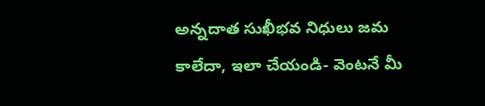అన్నదాత సుఖీభవ నిధులు జమ కాలేదా, ఇలా చేయండి- వెంటనే మీ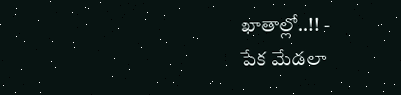ఖాతాల్లో..!! -
పేక మేడలా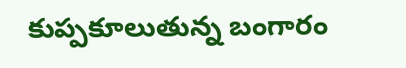కుప్పకూలుతున్న బంగారం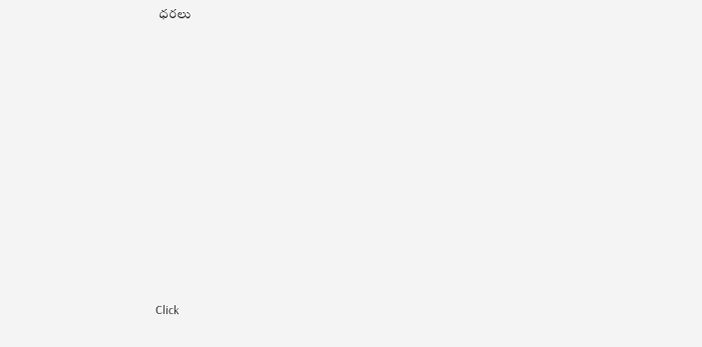ధరలు












Click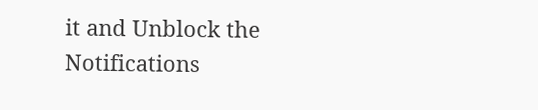it and Unblock the Notifications